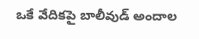ఒకే వేదికపై బాలీవుడ్ అందాల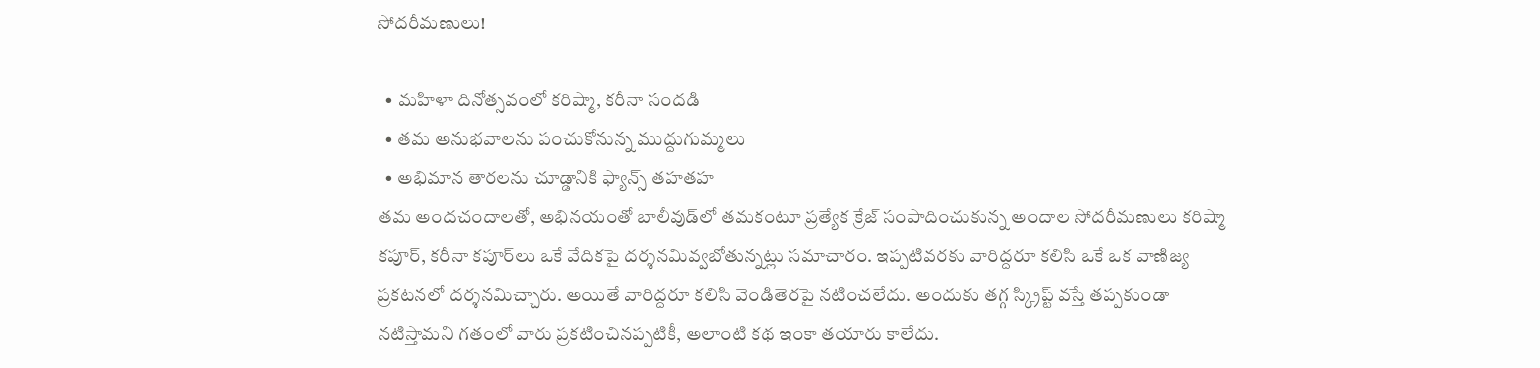సోదరీమణులు!

  • మహిళా దినోత్సవంలో కరిష్మా, కరీనా సందడి
  • తమ అనుభవాలను పంచుకోనున్న ముద్దుగుమ్మలు
  • అభిమాన తారలను చూడ్డానికి ఫ్యాన్స్ తహతహ
తమ అందచందాలతో, అభినయంతో బాలీవుడ్‌లో తమకంటూ ప్రత్యేక క్రేజ్ సంపాదించుకున్న అందాల సోదరీమణులు కరిష్మా కపూర్, కరీనా కపూర్‌లు ఒకే వేదికపై దర్శనమివ్వబోతున్నట్లు సమాచారం. ఇప్పటివరకు వారిద్దరూ కలిసి ఒకే ఒక వాణిజ్య ప్రకటనలో దర్శనమిచ్చారు. అయితే వారిద్దరూ కలిసి వెండితెరపై నటించలేదు. అందుకు తగ్గ స్క్రిప్ట్ వస్తే తప్పకుండా నటిస్తామని గతంలో వారు ప్రకటించినప్పటికీ, అలాంటి కథ ఇంకా తయారు కాలేదు.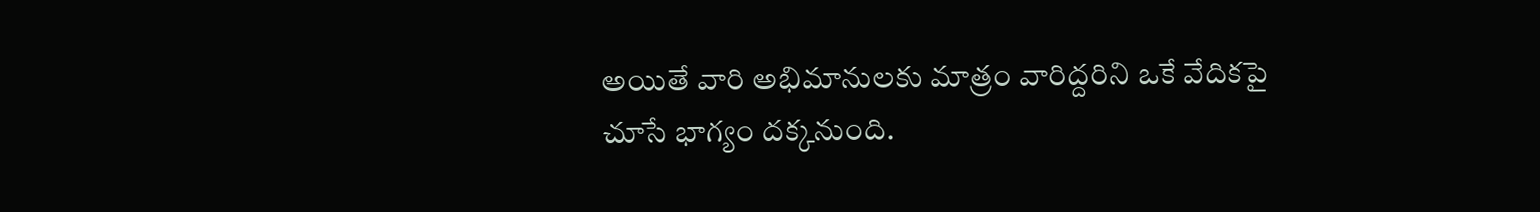అయితే వారి అభిమానులకు మాత్రం వారిద్దరిని ఒకే వేదికపై చూసే భాగ్యం దక్కనుంది.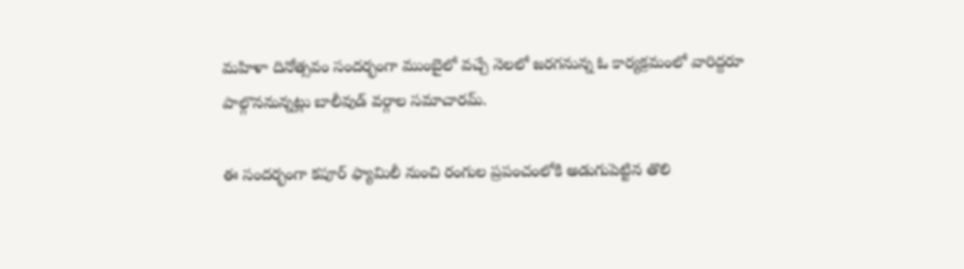మహిళా దినోత్సవం సందర్భంగా ముంబైలో వచ్చే నెలలో జరగనున్న ఓ కార్యక్రమంలో వారిద్దరూ పాల్గొననున్నట్లు బాలీవుడ్ వర్గాల సమాచారమ్.

ఈ సందర్భంగా కపూర్ ఫ్యామిలీ నుంచి రంగుల ప్రపంచంలోకి అడుగుపెట్టిన తొలి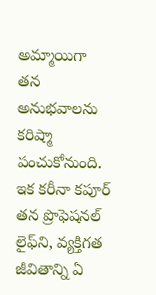అమ్మాయిగా తన అనుభవాలను కరిష్మా పంచుకోనుంది. ఇక కరీనా కపూర్ తన ప్రొఫెషనల్ లైఫ్‌ని, వ్యక్తిగత జీవితాన్ని ఏ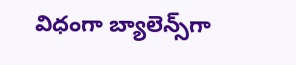విధంగా బ్యాలెన్స్‌గా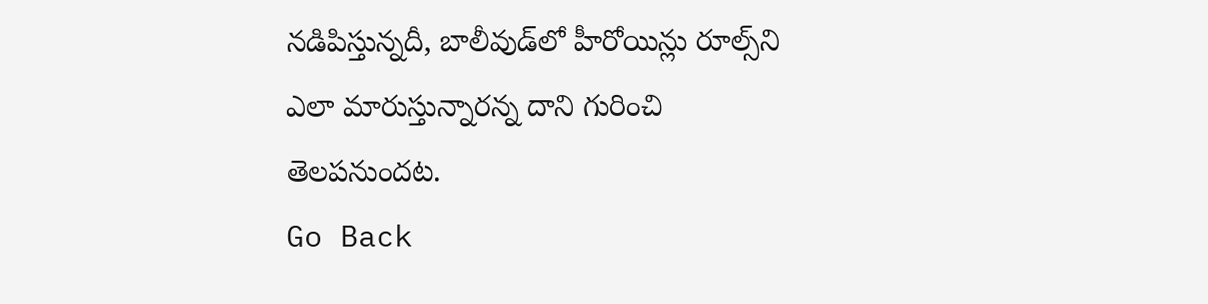నడిపిస్తున్నదీ, బాలీవుడ్‌లో హీరోయిన్లు రూల్స్‌ని ఎలా మారుస్తున్నారన్న దాని గురించి తెలపనుందట.
Go Back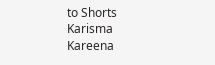to Shorts
Karisma
Kareena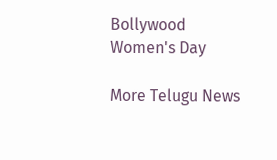Bollywood
Women's Day

More Telugu News